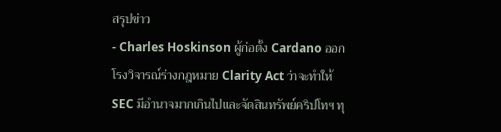สรุปข่าว
- Charles Hoskinson ผู้ก่อตั้ง Cardano ออกโรงวิจารณ์ร่างกฎหมาย Clarity Act ว่าจะทำให้ SEC มีอำนาจมากเกินไปและจัดสินทรัพย์คริปโทฯ ทุ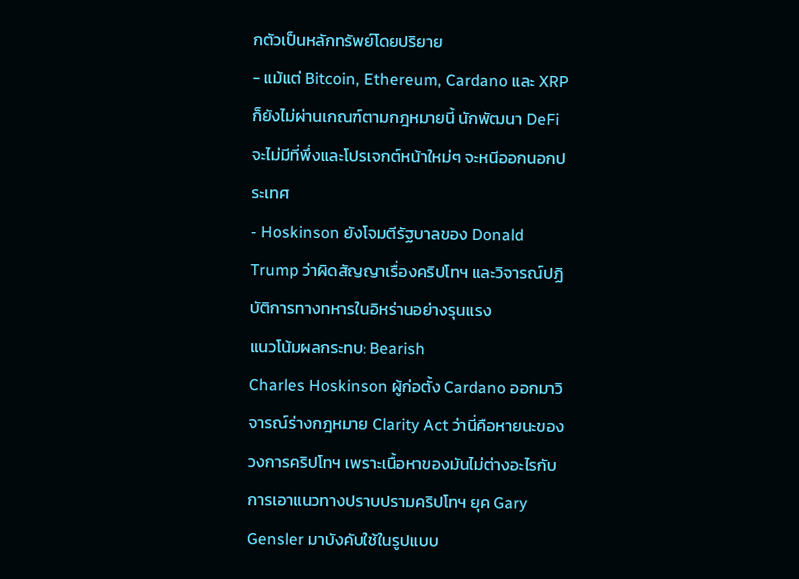กตัวเป็นหลักทรัพย์โดยปริยาย
- แม้แต่ Bitcoin, Ethereum, Cardano และ XRP ก็ยังไม่ผ่านเกณฑ์ตามกฎหมายนี้ นักพัฒนา DeFi จะไม่มีที่พึ่งและโปรเจกต์หน้าใหม่ๆ จะหนีออกนอกประเทศ
- Hoskinson ยังโจมตีรัฐบาลของ Donald Trump ว่าผิดสัญญาเรื่องคริปโทฯ และวิจารณ์ปฏิบัติการทางทหารในอิหร่านอย่างรุนแรง
แนวโน้มผลกระทบ: Bearish
Charles Hoskinson ผู้ก่อตั้ง Cardano ออกมาวิจารณ์ร่างกฎหมาย Clarity Act ว่านี่คือหายนะของวงการคริปโทฯ เพราะเนื้อหาของมันไม่ต่างอะไรกับการเอาแนวทางปราบปรามคริปโทฯ ยุค Gary Gensler มาบังคับใช้ในรูปแบบ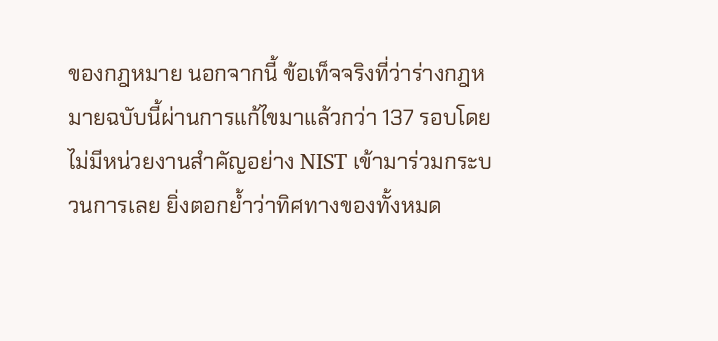ของกฎหมาย นอกจากนี้ ข้อเท็จจริงที่ว่าร่างกฎหมายฉบับนี้ผ่านการแก้ไขมาแล้วกว่า 137 รอบโดยไม่มีหน่วยงานสำคัญอย่าง NIST เข้ามาร่วมกระบวนการเลย ยิ่งตอกย้ำว่าทิศทางของทั้งหมด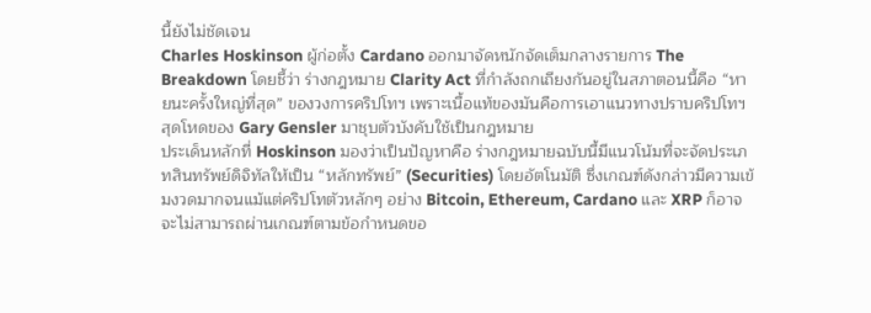นี้ยังไม่ชัดเจน
Charles Hoskinson ผู้ก่อตั้ง Cardano ออกมาจัดหนักจัดเต็มกลางรายการ The Breakdown โดยชี้ว่า ร่างกฎหมาย Clarity Act ที่กำลังถกเถียงกันอยู่ในสภาตอนนี้คือ “หายนะครั้งใหญ่ที่สุด” ของวงการคริปโทฯ เพราะเนื้อแท้ของมันคือการเอาแนวทางปราบคริปโทฯ สุดโหดของ Gary Gensler มาชุบตัวบังคับใช้เป็นกฎหมาย
ประเด็นหลักที่ Hoskinson มองว่าเป็นปัญหาคือ ร่างกฎหมายฉบับนี้มีแนวโน้มที่จะจัดประเภทสินทรัพย์ดิจิทัลให้เป็น “หลักทรัพย์” (Securities) โดยอัตโนมัติ ซึ่งเกณฑ์ดังกล่าวมีความเข้มงวดมากจนแม้แต่คริปโทตัวหลักๆ อย่าง Bitcoin, Ethereum, Cardano และ XRP ก็อาจจะไม่สามารถผ่านเกณฑ์ตามข้อกำหนดขอ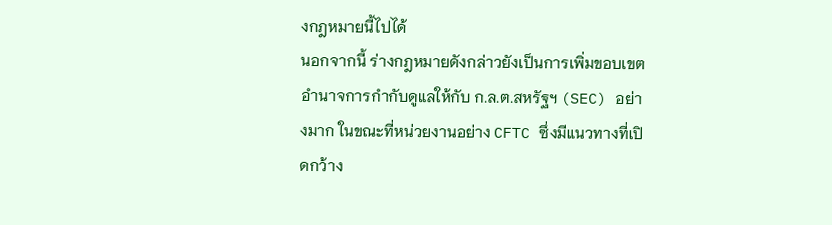งกฎหมายนี้ไปได้
นอกจากนี้ ร่างกฎหมายดังกล่าวยังเป็นการเพิ่มขอบเขตอำนาจการกำกับดูแลให้กับ ก.ล.ต.สหรัฐฯ (SEC) อย่างมาก ในขณะที่หน่วยงานอย่าง CFTC ซึ่งมีแนวทางที่เปิดกว้าง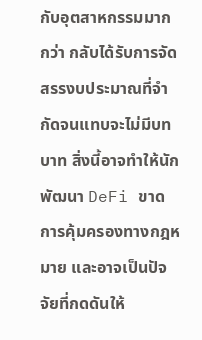กับอุตสาหกรรมมากกว่า กลับได้รับการจัดสรรงบประมาณที่จำกัดจนแทบจะไม่มีบทบาท สิ่งนี้อาจทำให้นักพัฒนา DeFi ขาดการคุ้มครองทางกฎหมาย และอาจเป็นปัจจัยที่กดดันให้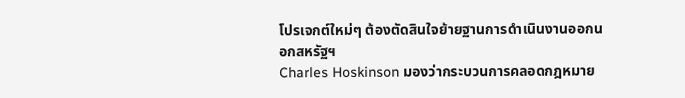โปรเจกต์ใหม่ๆ ต้องตัดสินใจย้ายฐานการดำเนินงานออกนอกสหรัฐฯ
Charles Hoskinson มองว่ากระบวนการคลอดกฎหมาย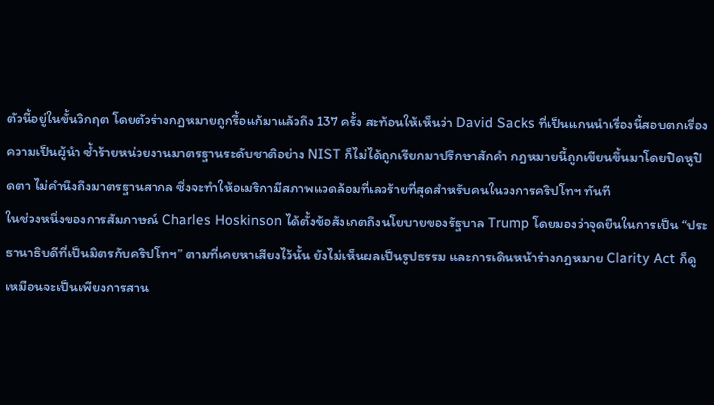ตัวนี้อยู่ในขั้นวิกฤต โดยตัวร่างกฎหมายถูกรื้อแก้มาแล้วถึง 137 ครั้ง สะท้อนให้เห็นว่า David Sacks ที่เป็นแกนนำเรื่องนี้สอบตกเรื่องความเป็นผู้นำ ซ้ำร้ายหน่วยงานมาตรฐานระดับชาติอย่าง NIST ก็ไม่ได้ถูกเรียกมาปรึกษาสักคำ กฎหมายนี้ถูกเขียนขึ้นมาโดยปิดหูปิดตา ไม่คำนึงถึงมาตรฐานสากล ซึ่งจะทำให้อเมริกามีสภาพแวดล้อมที่เลวร้ายที่สุดสำหรับคนในวงการคริปโทฯ ทันที
ในช่วงหนึ่งของการสัมภาษณ์ Charles Hoskinson ได้ตั้งข้อสังเกตถึงนโยบายของรัฐบาล Trump โดยมองว่าจุดยืนในการเป็น “ประธานาธิบดีที่เป็นมิตรกับคริปโทฯ” ตามที่เคยหาเสียงไว้นั้น ยังไม่เห็นผลเป็นรูปธรรม และการเดินหน้าร่างกฎหมาย Clarity Act ก็ดูเหมือนจะเป็นเพียงการสาน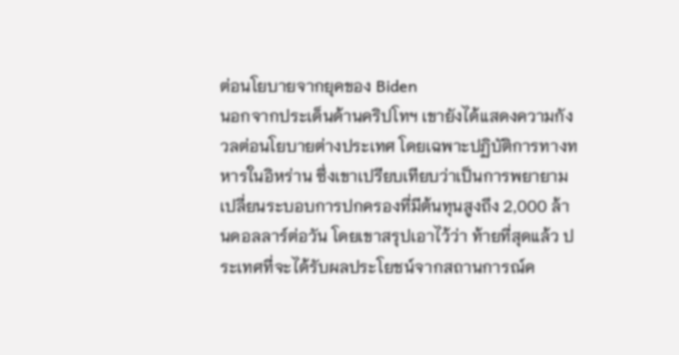ต่อนโยบายจากยุคของ Biden
นอกจากประเด็นด้านคริปโทฯ เขายังได้แสดงความกังวลต่อนโยบายต่างประเทศ โดยเฉพาะปฏิบัติการทางทหารในอิหร่าน ซึ่งเขาเปรียบเทียบว่าเป็นการพยายามเปลี่ยนระบอบการปกครองที่มีต้นทุนสูงถึง 2,000 ล้านดอลลาร์ต่อวัน โดยเขาสรุปเอาไว้ว่า ท้ายที่สุดแล้ว ประเทศที่จะได้รับผลประโยชน์จากสถานการณ์ค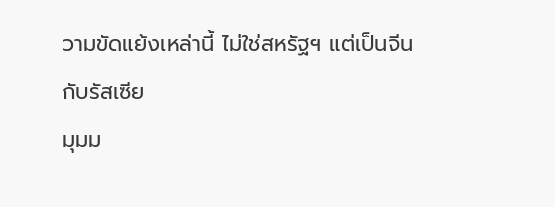วามขัดแย้งเหล่านี้ ไม่ใช่สหรัฐฯ แต่เป็นจีนกับรัสเซีย
มุมม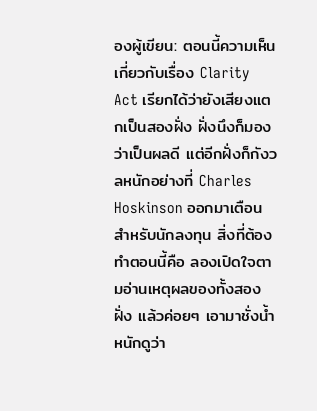องผู้เขียน: ตอนนี้ความเห็นเกี่ยวกับเรื่อง Clarity Act เรียกได้ว่ายังเสียงแตกเป็นสองฝั่ง ฝั่งนึงก็มองว่าเป็นผลดี แต่อีกฝั่งก็กังวลหนักอย่างที่ Charles Hoskinson ออกมาเตือน สำหรับนักลงทุน สิ่งที่ต้องทำตอนนี้คือ ลองเปิดใจตามอ่านเหตุผลของทั้งสองฝั่ง แล้วค่อยๆ เอามาชั่งน้ำหนักดูว่า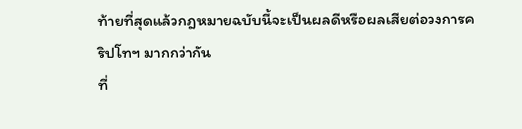ท้ายที่สุดแล้วกฎหมายฉบับนี้จะเป็นผลดีหรือผลเสียต่อวงการคริปโทฯ มากกว่ากัน
ที่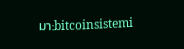มา:bitcoinsistemi